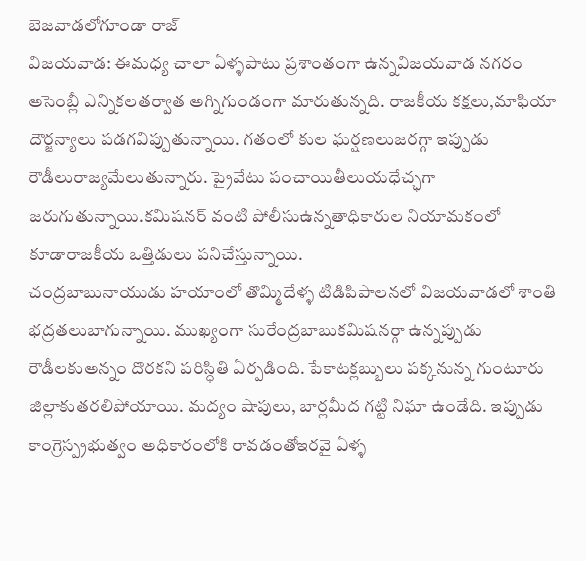బెజవాడలోగూండా రాజ్
విజయవాడ: ఈమధ్య చాలా ఏళ్ళపాటు ప్రశాంతంగా ఉన్నవిజయవాడ నగరం అసెంబ్లీ ఎన్నికలతర్వాత అగ్నిగుండంగా మారుతున్నది. రాజకీయ కక్షలు,మాఫియా దౌర్జన్యాలు పడగవిప్పుతున్నాయి. గతంలో కుల ఘర్షణలుజరగ్గా ఇప్పుడు రౌడీలురాజ్యమేలుతున్నారు. ప్రైవేటు పంచాయితీలుయధేచ్ఛగా జరుగుతున్నాయి.కమిషనర్ వంటి పోలీసుఉన్నతాధికారుల నియామకంలో కూడారాజకీయ ఒత్తిడులు పనిచేస్తున్నాయి.
చంద్రబాబునాయుడు హయాంలో తొమ్మిదేళ్ళ టిడిపిపాలనలో విజయవాడలో శాంతి భద్రతలుబాగున్నాయి. ముఖ్యంగా సురేంద్రబాబుకమిషనర్గా ఉన్నప్పుడు రౌడీలకుఅన్నం దొరకని పరిస్ధితి ఏర్పడింది. పేకాటక్లబ్బులు పక్కనున్న గుంటూరు జిల్లాకుతరలిపోయాయి. మద్యం షాపులు, బార్లమీద గట్టి నిఘా ఉండేది. ఇప్పుడు కాంగ్రెస్ప్రభుత్వం అధికారంలోకి రావడంతోఇరవై ఏళ్ళ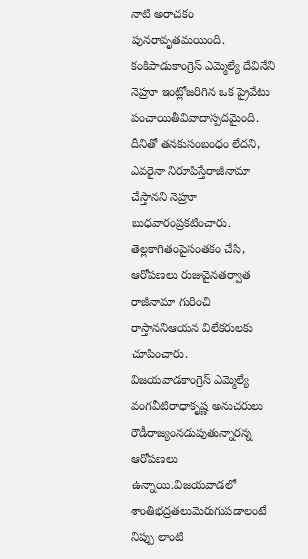నాటి అరాచకం పునరావృతమయింది.
కంకిపాడుకాంగ్రెస్ ఎమ్మెల్యే దేవినేని నెహ్రూ ఇంట్లోజరిగిన ఒక ప్రైవేటు పంచాయితీవివాదాస్పదమైంది. దీనితో తనకుసంబంధం లేదని, ఎవరైనా నిరూపిస్తేరాజీనామా చేస్తానని నెహ్రూ బుధవారంప్రకటించారు. తెల్లకాగితంపైసంతకం చేసి, ఆరోపణలు రుజువైనతర్వాత రాజీనామా గురించి రాస్తాననిఆయన విలేకరులకు చూపించారు.
విజయవాడకాంగ్రెస్ ఎమ్మెల్యే వంగవీటిరాధాకృష్ణ అనుచరులు రౌడీరాజ్యంనడుపుతున్నారన్న ఆరోపణలు ఉన్నాయి.విజయవాడలో శాంతిభద్రతలుమెరుగుపడాలంటే నిప్పు లాంటి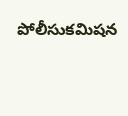పోలీసుకమిషన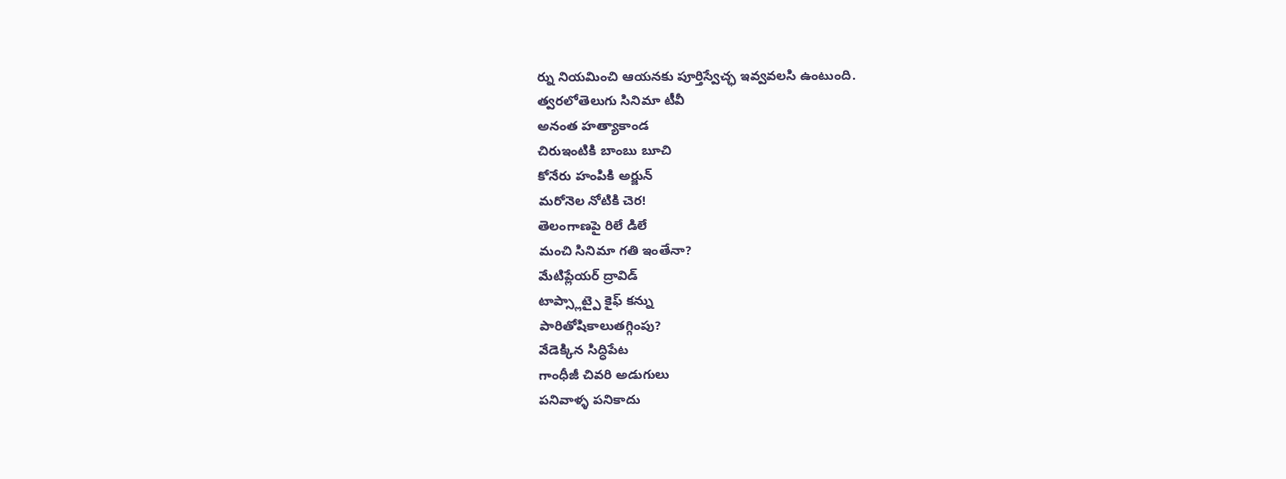ర్ను నియమించి ఆయనకు పూర్తిస్వేచ్ఛ ఇవ్వవలసి ఉంటుంది.
త్వరలోతెలుగు సినిమా టీవీ
అనంత హత్యాకాండ
చిరుఇంటికి బాంబు బూచి
కోనేరు హంపికి అర్జున్
మరోనెల నోటికి చెర!
తెలంగాణపై రిలే డిలే
మంచి సినిమా గతి ఇంతేనా?
మేటిప్లేయర్ ద్రావిడ్
టాప్స్లాట్పై కైఫ్ కన్ను
పారితోషికాలుతగ్గింపు?
వేడెక్కిన సిద్ధిపేట
గాంధీజీ చివరి అడుగులు
పనివాళ్ళ పనికాదు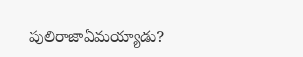పులిరాజాఏమయ్యాడు?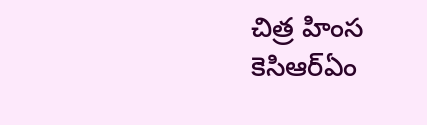చిత్ర హింస
కెసిఆర్ఏం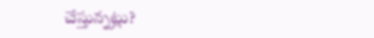చేస్తున్నట్లు?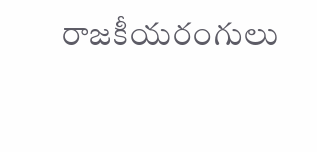రాజకీయరంగులు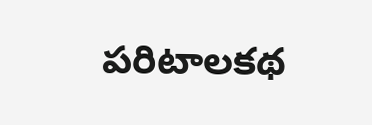పరిటాలకథ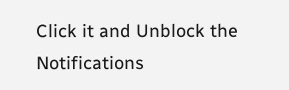Click it and Unblock the Notifications